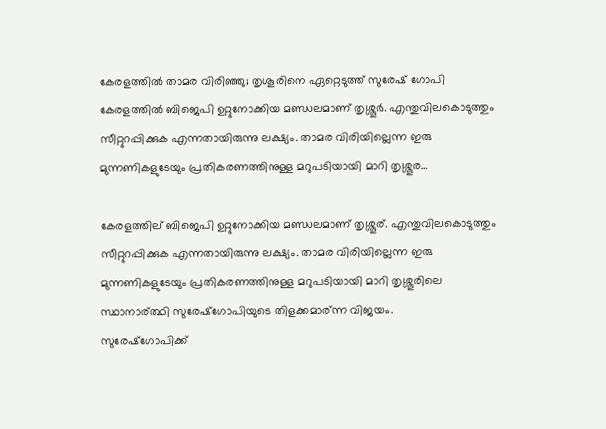കേരളത്തിൽ താമര വിരിഞ്ഞു; തൃശൂരിനെ ഏറ്റെടുത്ത് സുരേഷ് ഗോപി
കേരളത്തില്‍ ബിജെപി ഉറ്റുനോക്കിയ മണ്ഡലമാണ് തൃശ്ശൂര്‍. എന്തുവിലകൊടുത്തും സീറ്റുറപ്പിക്കുക എന്നതായിരുന്നു ലക്ഷ്യം. താമര വിരിയില്ലെന്ന ഇരു മുന്നണികളുടേയും പ്രതികരണത്തിനുള്ള മറുപടിയായി മാറി തൃശ്ശൂര…

കേരളത്തില് ബിജെപി ഉറ്റുനോക്കിയ മണ്ഡലമാണ് തൃശ്ശൂര്. എന്തുവിലകൊടുത്തും സീറ്റുറപ്പിക്കുക എന്നതായിരുന്നു ലക്ഷ്യം. താമര വിരിയില്ലെന്ന ഇരു മുന്നണികളുടേയും പ്രതികരണത്തിനുള്ള മറുപടിയായി മാറി തൃശ്ശൂരിലെ സ്ഥാനാര്ത്ഥി സുരേഷ്ഗോപിയുടെ തിളക്കമാര്ന്ന വിജയം.
സുരേഷ്ഗോപിക്ക്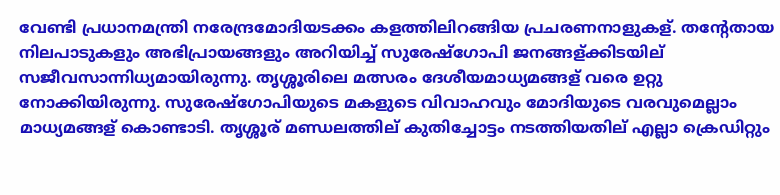വേണ്ടി പ്രധാനമന്ത്രി നരേന്ദ്രമോദിയടക്കം കളത്തിലിറങ്ങിയ പ്രചരണനാളുകള്. തന്റേതായ നിലപാടുകളും അഭിപ്രായങ്ങളും അറിയിച്ച് സുരേഷ്ഗോപി ജനങ്ങള്ക്കിടയില് സജീവസാന്നിധ്യമായിരുന്നു. തൃശ്ശൂരിലെ മത്സരം ദേശീയമാധ്യമങ്ങള് വരെ ഉറ്റു നോക്കിയിരുന്നു. സുരേഷ്ഗോപിയുടെ മകളുടെ വിവാഹവും മോദിയുടെ വരവുമെല്ലാം മാധ്യമങ്ങള് കൊണ്ടാടി. തൃശ്ശൂര് മണ്ഡലത്തില് കുതിച്ചോട്ടം നടത്തിയതില് എല്ലാ ക്രെഡിറ്റും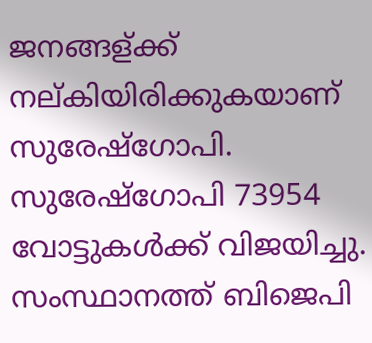ജനങ്ങള്ക്ക് നല്കിയിരിക്കുകയാണ് സുരേഷ്ഗോപി. സുരേഷ്ഗോപി 73954 വോട്ടുകൾക്ക് വിജയിച്ചു. സംസ്ഥാനത്ത് ബിജെപി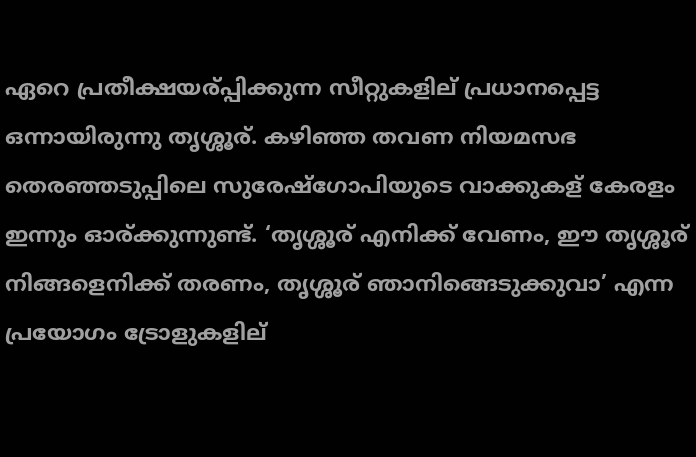ഏറെ പ്രതീക്ഷയര്പ്പിക്കുന്ന സീറ്റുകളില് പ്രധാനപ്പെട്ട ഒന്നായിരുന്നു തൃശ്ശൂര്. കഴിഞ്ഞ തവണ നിയമസഭ തെരഞ്ഞടുപ്പിലെ സുരേഷ്ഗോപിയുടെ വാക്കുകള് കേരളം ഇന്നും ഓര്ക്കുന്നുണ്ട്. ‘തൃശ്ശൂര് എനിക്ക് വേണം, ഈ തൃശ്ശൂര് നിങ്ങളെനിക്ക് തരണം, തൃശ്ശൂര് ഞാനിങ്ങെടുക്കുവാ’ എന്ന പ്രയോഗം ട്രോളുകളില്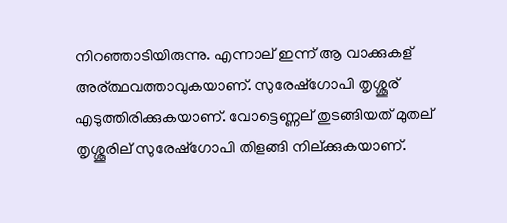നിറഞ്ഞാടിയിരുന്നു. എന്നാല് ഇന്ന് ആ വാക്കുകള് അര്ത്ഥവത്താവുകയാണ്. സുരേഷ്ഗോപി തൃശ്ശൂര് എടുത്തിരിക്കുകയാണ്. വോട്ടെണ്ണല് തുടങ്ങിയത് മുതല് തൃശ്ശൂരില് സുരേഷ്ഗോപി തിളങ്ങി നില്ക്കുകയാണ്.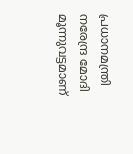പ്രധാനമന്ത്രി നരേന്ദ്ര മോദി മൂന്നുവട്ടമാണ്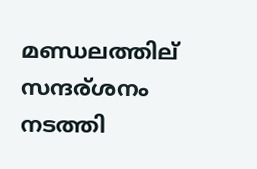മണ്ഡലത്തില് സന്ദര്ശനം നടത്തി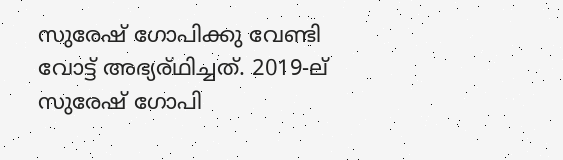സുരേഷ് ഗോപിക്കു വേണ്ടി വോട്ട് അഭ്യര്ഥിച്ചത്. 2019-ല് സുരേഷ് ഗോപി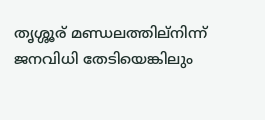തൃശ്ശൂര് മണ്ഡലത്തില്നിന്ന് ജനവിധി തേടിയെങ്കിലും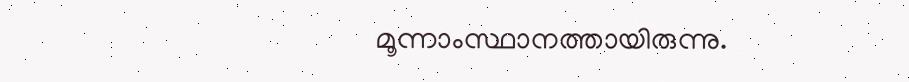മൂന്നാംസ്ഥാനത്തായിരുന്നു.